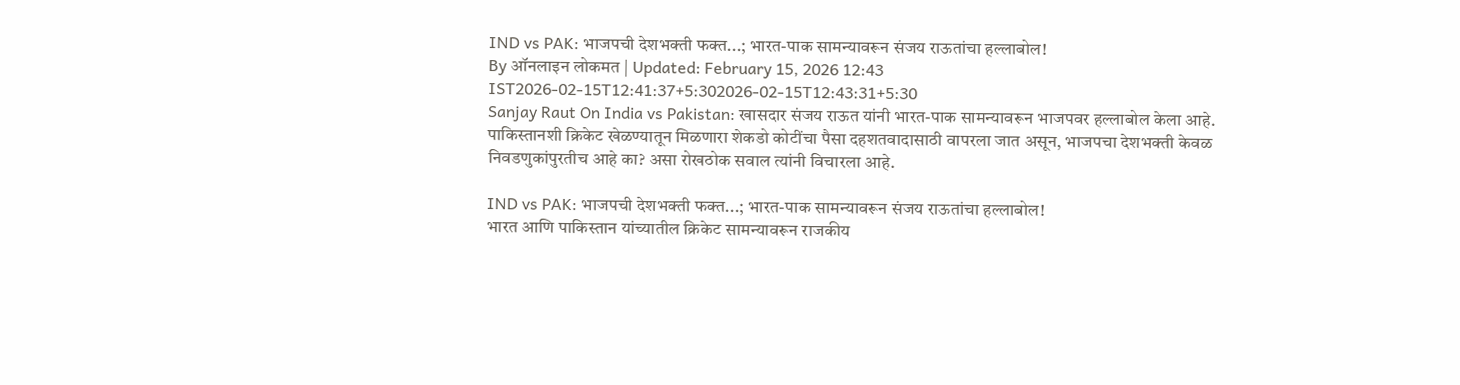IND vs PAK: भाजपची देशभक्ती फक्त...; भारत-पाक सामन्यावरून संजय राऊतांचा हल्लाबोल!
By ऑनलाइन लोकमत | Updated: February 15, 2026 12:43 IST2026-02-15T12:41:37+5:302026-02-15T12:43:31+5:30
Sanjay Raut On India vs Pakistan: खासदार संजय राऊत यांनी भारत-पाक सामन्यावरून भाजपवर हल्लाबोल केला आहे. पाकिस्तानशी क्रिकेट खेळण्यातून मिळणारा शेकडो कोटींचा पैसा दहशतवादासाठी वापरला जात असून, भाजपचा देशभक्ती केवळ निवडणुकांपुरतीच आहे का? असा रोखठोक सवाल त्यांनी विचारला आहे.

IND vs PAK: भाजपची देशभक्ती फक्त...; भारत-पाक सामन्यावरून संजय राऊतांचा हल्लाबोल!
भारत आणि पाकिस्तान यांच्यातील क्रिकेट सामन्यावरून राजकीय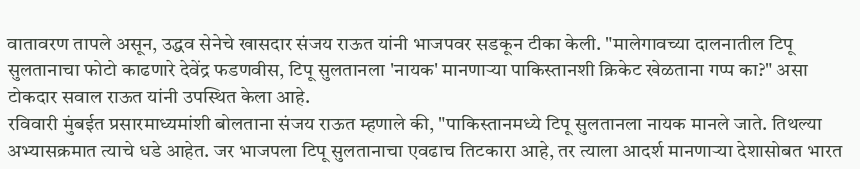वातावरण तापले असून, उद्धव सेनेचे खासदार संजय राऊत यांनी भाजपवर सडकून टीका केली. "मालेगावच्या दालनातील टिपू सुलतानाचा फोटो काढणारे देवेंद्र फडणवीस, टिपू सुलतानला 'नायक' मानणाऱ्या पाकिस्तानशी क्रिकेट खेळताना गप्प का?" असा टोकदार सवाल राऊत यांनी उपस्थित केला आहे.
रविवारी मुंबईत प्रसारमाध्यमांशी बोलताना संजय राऊत म्हणाले की, "पाकिस्तानमध्ये टिपू सुलतानला नायक मानले जाते. तिथल्या अभ्यासक्रमात त्याचे धडे आहेत. जर भाजपला टिपू सुलतानाचा एवढाच तिटकारा आहे, तर त्याला आदर्श मानणाऱ्या देशासोबत भारत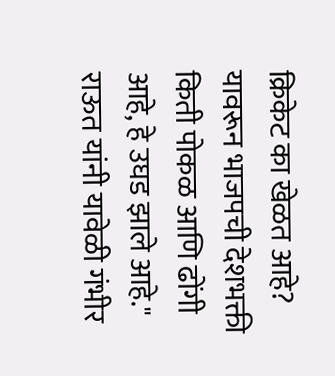क्रिकेट का खेळत आहे? यावरून भाजपची देशभक्ती किती पोकळ आणि ढोंगी आहे, हे उघड झाले आहे."
राऊत यांनी यावेळी गंभीर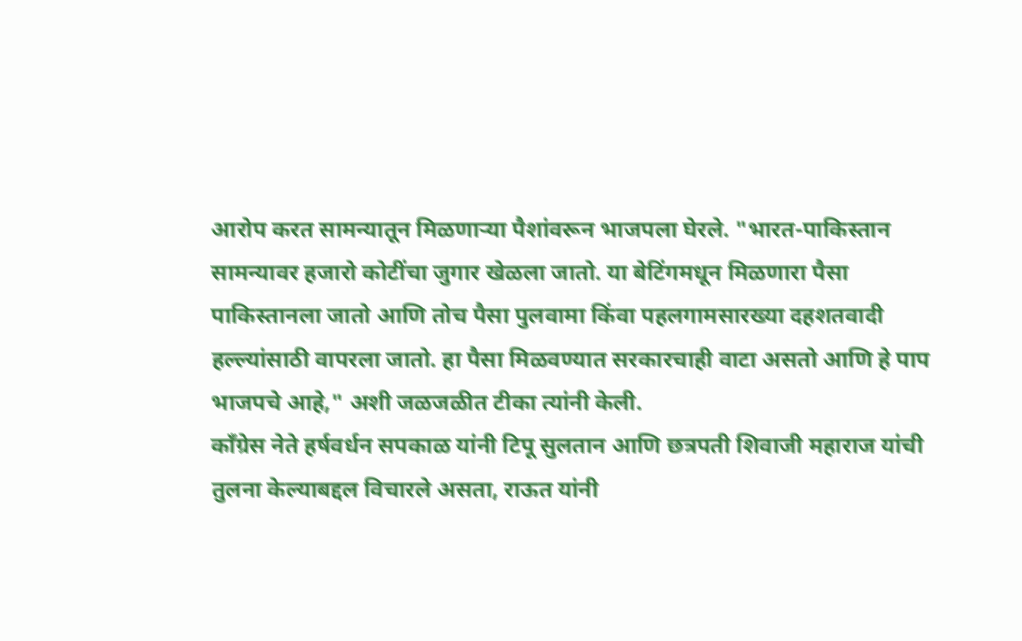आरोप करत सामन्यातून मिळणाऱ्या पैशांवरून भाजपला घेरले. "भारत-पाकिस्तान सामन्यावर हजारो कोटींचा जुगार खेळला जातो. या बेटिंगमधून मिळणारा पैसा पाकिस्तानला जातो आणि तोच पैसा पुलवामा किंवा पहलगामसारख्या दहशतवादी हल्ल्यांसाठी वापरला जातो. हा पैसा मिळवण्यात सरकारचाही वाटा असतो आणि हे पाप भाजपचे आहे," अशी जळजळीत टीका त्यांनी केली.
काँग्रेस नेते हर्षवर्धन सपकाळ यांनी टिपू सुलतान आणि छत्रपती शिवाजी महाराज यांची तुलना केल्याबद्दल विचारले असता, राऊत यांनी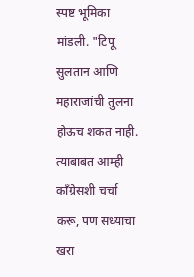स्पष्ट भूमिका मांडली. "टिपू सुलतान आणि महाराजांची तुलना होऊच शकत नाही. त्याबाबत आम्ही काँग्रेसशी चर्चा करू, पण सध्याचा खरा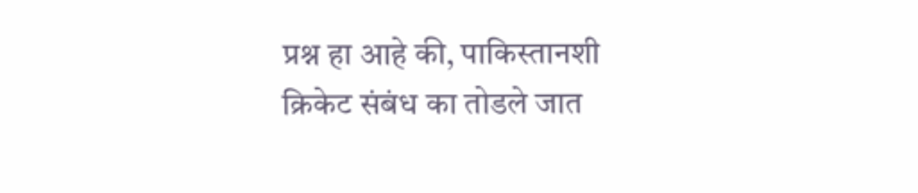प्रश्न हा आहे की, पाकिस्तानशी क्रिकेट संबंध का तोडले जात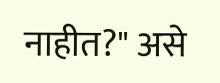नाहीत?" असे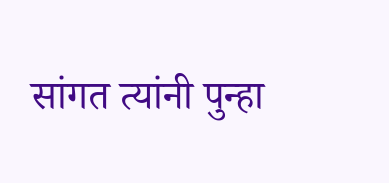सांगत त्यांनी पुन्हा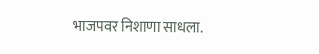भाजपवर निशाणा साधला.